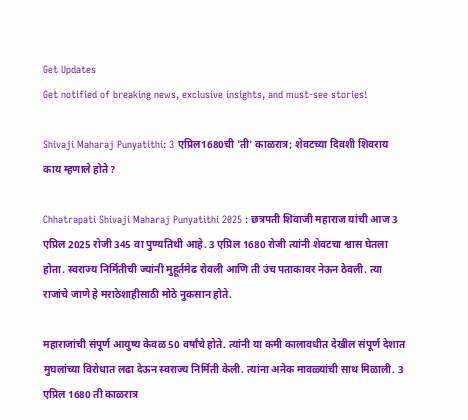Get Updates
Get notified of breaking news, exclusive insights, and must-see stories!

Shivaji Maharaj Punyatithi: 3 एप्रिल1680ची 'ती' काळरात्र; शेवटच्या दिवशी शिवराय काय म्हणाले होते?

Chhatrapati Shivaji Maharaj Punyatithi 2025 : छत्रपती शिवाजी महाराज यांची आज 3 एप्रिल 2025 रोजी 345 वा पुण्यतिथी आहे. 3 एप्रिल 1680 रोजी त्यांनी शेवटचा श्वास घेतला होता. स्वराज्य निर्मितीची ज्यांनी मुहूर्तमेढ रोवली आणि ती उंच पताकावर नेऊन ठेवली. त्या राजांचे जाणे हे मराठेशाहीसाठी मोठे नुकसान होते.

महाराजांची संपूर्ण आयुष्य केवळ 50 वर्षांचे होते. त्यांनी या कमी कालावधीत देखील संपूर्ण देशात मुघलांच्या विरोधात लढा देऊन स्वराज्य निर्मिती केली. त्यांना अनेक मावळ्यांची साथ मिळाली. 3 एप्रिल 1680 ती काळरात्र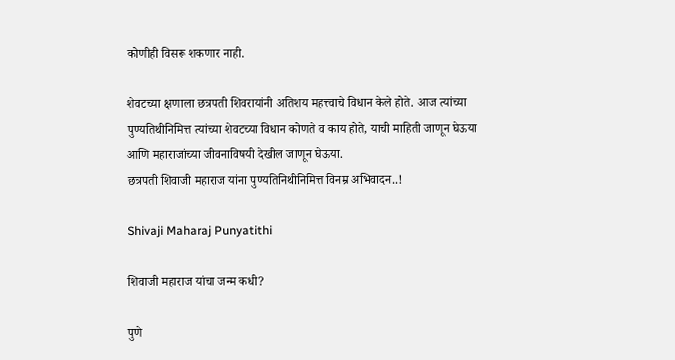कोणीही विसरू शकणार नाही.

शेवटच्या क्षणाला छत्रपती शिवरायांनी अतिशय महत्त्वाचे विधान केले होते. आज त्यांच्या पुण्यतिथीनिमित्त त्यांच्या शेवटच्या विधान कोणते व काय होते, याची माहिती जाणून घेऊया आणि महाराजांच्या जीवनाविषयी देखील जाणून घेऊया.
छत्रपती शिवाजी महाराज यांना पुण्यतिनिथीनिमित्त विनम्र अभिवादन..!

Shivaji Maharaj Punyatithi

शिवाजी महाराज यांचा जन्म कधी?

पुणे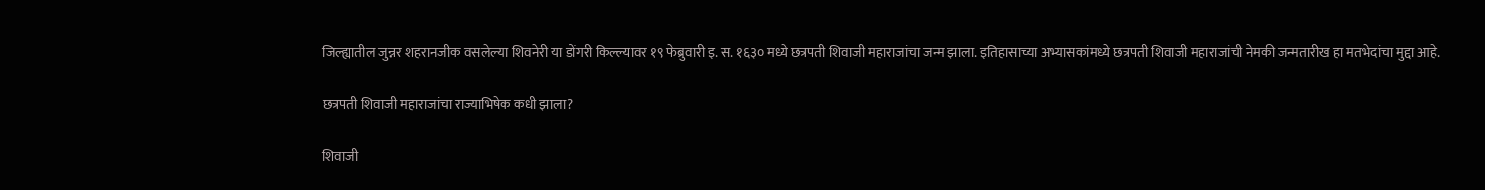जिल्ह्यातील जुन्नर शहरानजीक वसलेल्या शिवनेरी या डोंगरी किल्ल्यावर १९ फेब्रुवारी इ. स. १६३० मध्ये छत्रपती शिवाजी महाराजांचा जन्म झाला. इतिहासाच्या अभ्यासकांमध्ये छत्रपती शिवाजी महाराजांची नेमकी जन्मतारीख हा मतभेदांचा मुद्दा आहे.

छत्रपती शिवाजी महाराजांचा राज्याभिषेक कधी झाला?

शिवाजी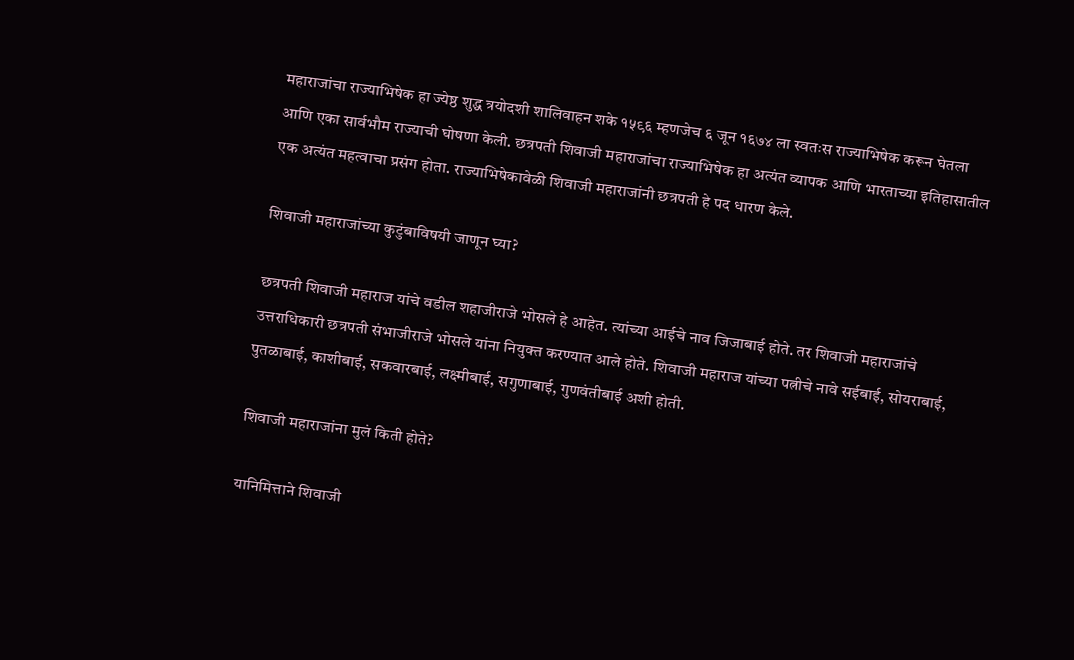महाराजांचा राज्याभिषेक हा ज्येष्ठ शुद्ध त्रयोदशी शालिवाहन शके १५९६ म्हणजेच ६ जून १६७४ ला स्वतःस राज्याभिषेक करून घेतला आणि एका सार्वभौम राज्याची घोषणा केली. छत्रपती शिवाजी महाराजांचा राज्याभिषेक हा अत्यंत व्यापक आणि भारताच्या इतिहासातील एक अत्यंत महत्वाचा प्रसंग होता. राज्याभिषेकावेळी शिवाजी महाराजांनी छत्रपती हे पद धारण केले.

शिवाजी महाराजांच्या कुटुंबाविषयी जाणून घ्या?

छत्रपती शिवाजी महाराज यांचे वडील शहाजीराजे भोसले हे आहेत. त्यांच्या आईचे नाव जिजाबाई होते. तर शिवाजी महाराजांचे उत्तराधिकारी छत्रपती संभाजीराजे भोसले यांना नियुक्त करण्यात आले होते. शिवाजी महाराज यांच्या पत्नीचे नावे सईबाई, सोयराबाई, पुतळाबाई, काशीबाई, सकवारबाई, लक्ष्मीबाई, सगुणाबाई, गुणवंतीबाई अशी होती.

शिवाजी महाराजांना मुलं किती होते?

यानिमित्ताने शिवाजी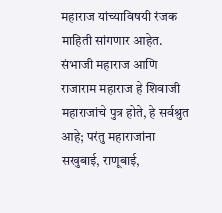महाराज यांच्‍याविषयी रंजक माहिती सांगणार आहेत. संभाजी महाराज आणि राजाराम महाराज हे शिवाजी महाराजांचे पुत्र होते, हे सर्वश्रुत आहे; परंतु महाराजांना सखुबाई, राणूबाई,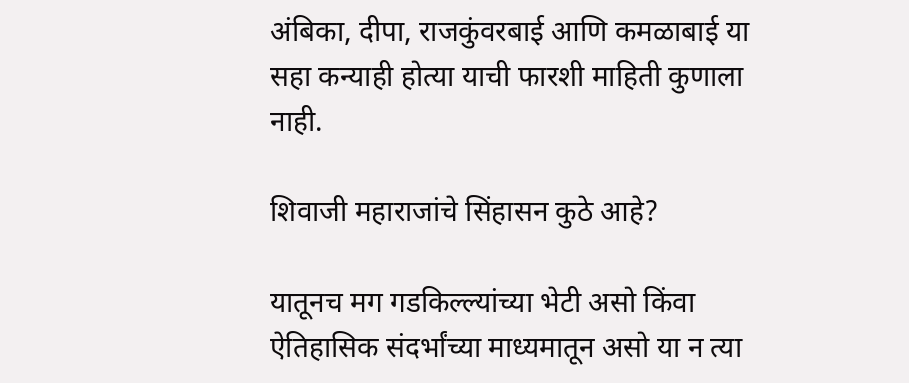अंबिका, दीपा, राजकुंवरबाई आणि कमळाबाई या सहा कन्‍याही होत्‍या याची फारशी माहिती कुणाला नाही.

शिवाजी महाराजांचे सिंहासन कुठे आहे?

यातूनच मग गडकिल्ल्यांच्या भेटी असो किंवा ऐतिहासिक संदर्भांच्या माध्यमातून असो या न त्या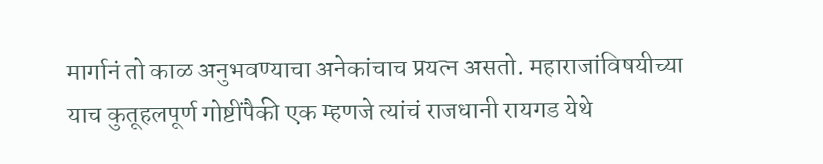मार्गानं तो काळ अनुभवण्याचा अनेकांचाच प्रयत्न असतो. महाराजांविषयीच्या याच कुतूहलपूर्ण गोष्टींपैकी एक म्हणजे त्यांचं राजधानी रायगड येथे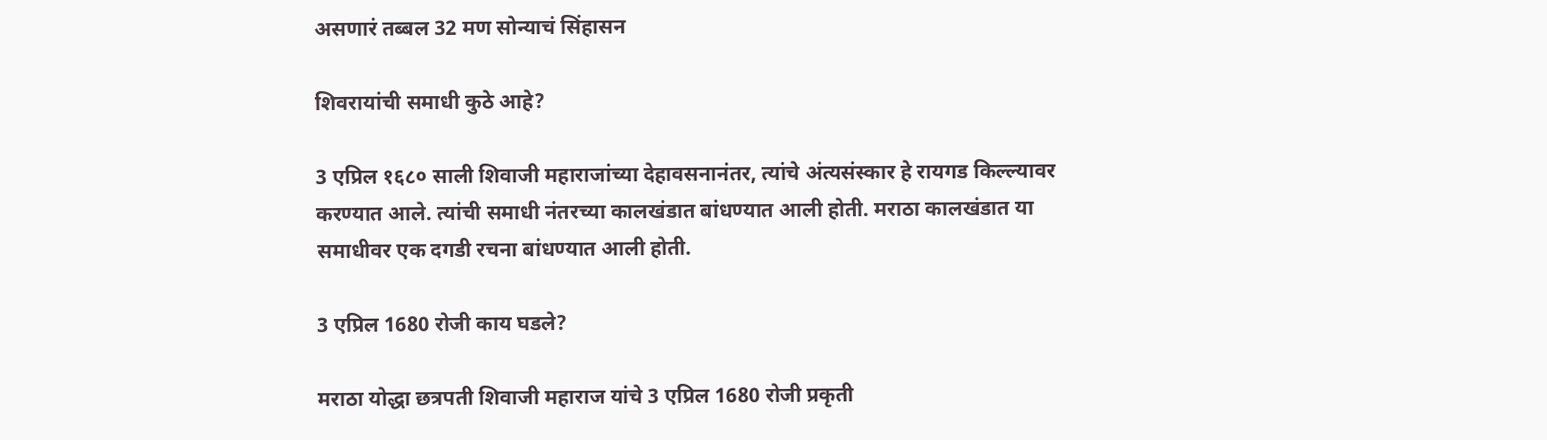असणारं तब्बल 32 मण सोन्याचं सिंहासन

शिवरायांची समाधी कुठे आहे?

3 एप्रिल १६८० साली शिवाजी महाराजांच्या देहावसनानंतर, त्यांचे अंत्यसंस्कार हे रायगड किल्ल्यावर करण्यात आले. त्यांची समाधी नंतरच्या कालखंडात बांधण्यात आली होती. मराठा कालखंडात या समाधीवर एक दगडी रचना बांधण्यात आली होती.

3 एप्रिल 1680 रोजी काय घडले?

मराठा योद्धा छत्रपती शिवाजी महाराज यांचे 3 एप्रिल 1680 रोजी प्रकृती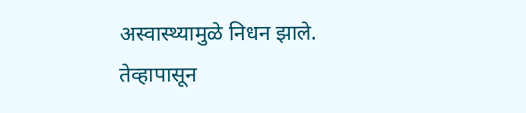अस्वास्थ्यामुळे निधन झाले. तेव्हापासून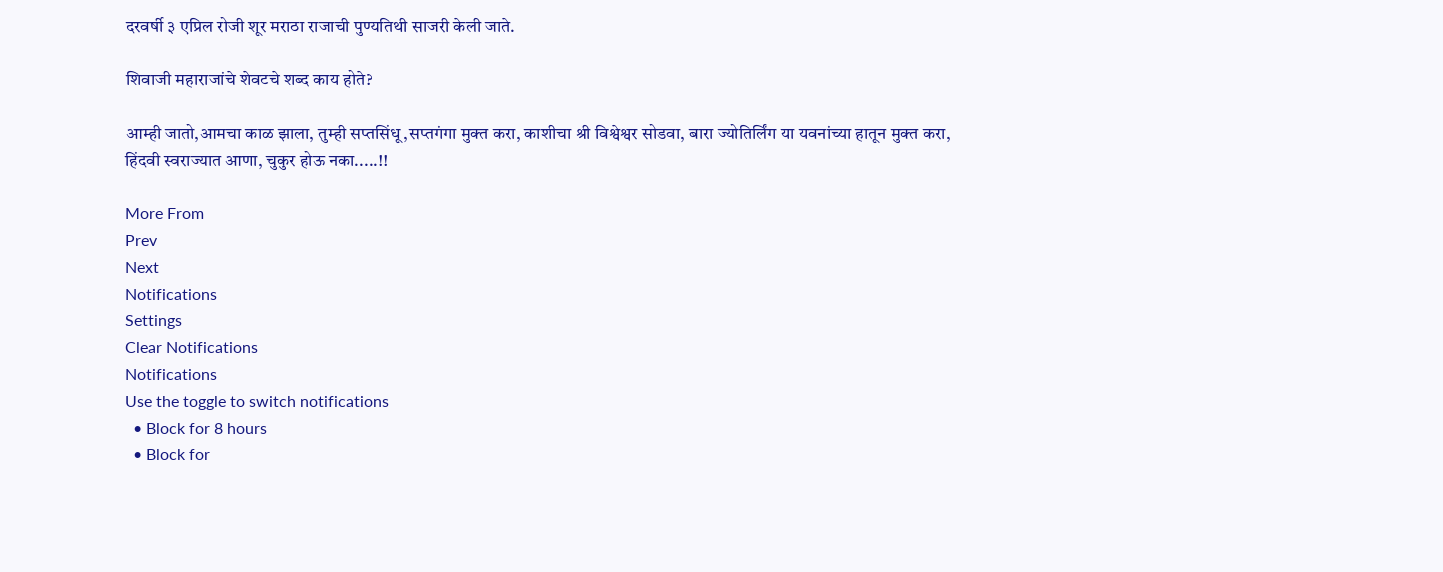दरवर्षी ३ एप्रिल रोजी शूर मराठा राजाची पुण्यतिथी साजरी केली जाते.

शिवाजी महाराजांचे शेवटचे शब्द काय होते?

आम्ही जातो,आमचा काळ झाला, तुम्ही सप्तसिंधू,सप्तगंगा मुक्त करा, काशीचा श्री विश्वेश्वर सोडवा, बारा ज्योतिर्लिंग या यवनांच्या हातून मुक्त करा, हिंदवी स्वराज्यात आणा, चुकुर होऊ नका.....!!

More From
Prev
Next
Notifications
Settings
Clear Notifications
Notifications
Use the toggle to switch notifications
  • Block for 8 hours
  • Block for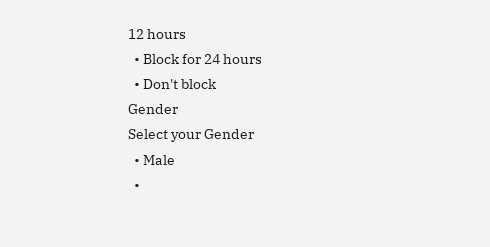12 hours
  • Block for 24 hours
  • Don't block
Gender
Select your Gender
  • Male
  •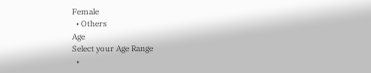Female
  • Others
Age
Select your Age Range
  •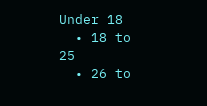Under 18
  • 18 to 25
  • 26 to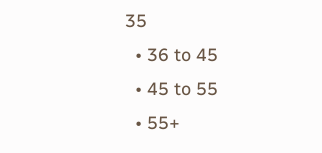35
  • 36 to 45
  • 45 to 55
  • 55+